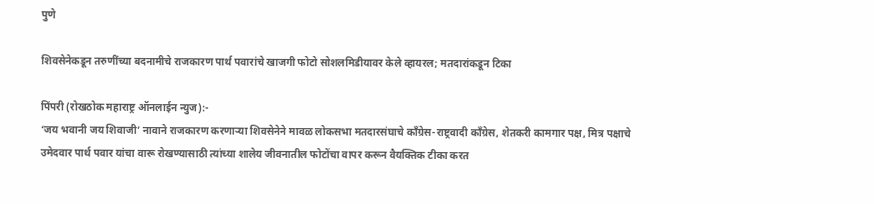पुणे

शिवसेनेकडून तरुणींच्या बदनामीचे राजकारण पार्थ पवारांचे खाजगी फोटो सोशलमिडीयावर केले व्हायरल; मतदारांकडून टिका

पिंपरी (रोखठोक महाराष्ट्र ऑनलाईन न्युज):-
‘जय भवानी जय शिवाजी’ नावाने राजकारण करणाऱ्या शिवसेनेने मावळ लोकसभा मतदारसंघाचे काँग्रेस-राष्ट्रवादी काँग्रेस, शेतकरी कामगार पक्ष, मित्र पक्षाचे उमेदवार पार्थ पवार यांचा वारू रोखण्यासाठी त्यांच्या शालेय जीवनातील फोटोंचा वापर करून वैयक्तिक टीका करत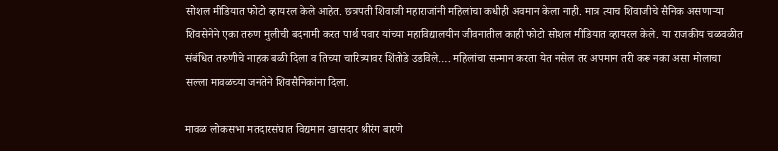सोशल मीडियात फोटो व्हायरल केले आहेत. छत्रपती शिवाजी महाराजांनी महिलांचा कधीही अवमान केला नाही. मात्र त्याच शिवाजीचे सैनिक असणाऱ्या शिवसेनेने एका तरुण मुलीची बदनामी करत पार्थ पवार यांच्या महाविद्यालयीन जीवनातील काही फोटो सोशल मीडियात व्हायरल केले. या राजकीय चळवळीत संबंधित तरुणीचे नाहक बळी दिला व तिच्या चारित्र्यावर शिंतोडे उडविले…. महिलांचा सन्मान करता येत नसेल तर अपमान तरी करू नका असा मोलाचा सल्ला मावळच्या जनतेने शिवसैनिकांना दिला.

मावळ लोकसभा मतदारसंघात विद्यमान खासदार श्रीरंग बारणे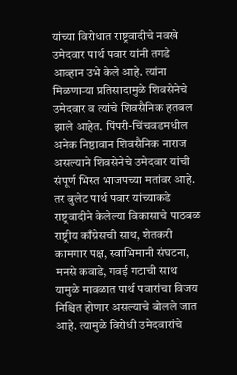यांच्या विरोधात राष्ट्रवादीचे नवखे उमेदवार पार्थ पवार यांनी तगडे आव्हान उभे केले आहे. त्यांना मिळणाऱ्या प्रतिसादामुळे शिवसेनेचे उमेदवार व त्यांचे शिवसैनिक हतबल झाले आहेत. पिंपरी-चिंचवडमधील अनेक निष्ठावान शिवसैनिक नाराज असल्याने शिवसेनेचे उमेदवार यांची संपूर्ण भिस्त भाजपच्या मतांवर आहे. तर बुलेट पार्थ पवार यांच्याकडे राष्ट्रवादीने केलेल्या विकासाचे पाठबळ राष्ट्रीय काँग्रेसची साथ, शेतकरी कामगार पक्ष, स्वाभिमानी संघटना, मनसे कवाडे, गवई गटाची साथ यामुळे मावळात पार्थ पवारांचा विजय निश्चित होणार असल्याचे बोलले जात आहे. त्यामुळे विरोधी उमेदवारांचे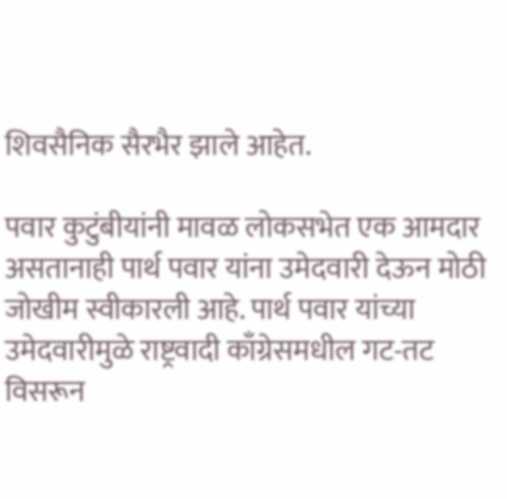शिवसैनिक सैरभैर झाले आहेत.

पवार कुटुंबीयांनी मावळ लोकसभेत एक आमदार असतानाही पार्थ पवार यांना उमेदवारी देऊन मोठी जोखीम स्वीकारली आहे. पार्थ पवार यांच्या उमेदवारीमुळे राष्ट्रवादी काँग्रेसमधील गट-तट विसरून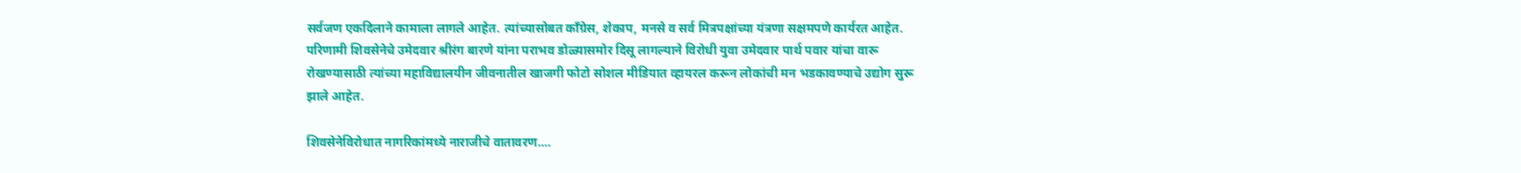सर्वजण एकदिलाने कामाला लागले आहेत. त्यांच्यासोबत काँग्रेस, शेकाप, मनसे व सर्व मित्रपक्षांच्या यंत्रणा सक्षमपणे कार्यरत आहेत. परिणामी शिवसेनेचे उमेदवार श्रीरंग बारणे यांना पराभव डोळ्यासमोर दिसू लागल्याने विरोधी युवा उमेदवार पार्थ पवार यांचा वारू रोखण्यासाठी त्यांच्या महाविद्यालयीन जीवनातील खाजगी फोटो सोशल मीडियात व्हायरल करून लोकांची मन भडकावण्याचे उद्योग सुरू झाले आहेत.

शिवसेनेविरोधात नागरिकांमध्ये नाराजीचे वातावरण….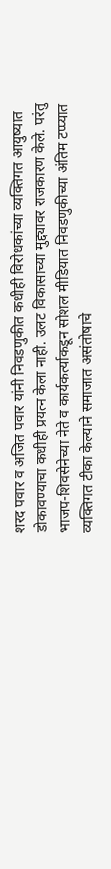शरद पवार व अजित पवार यांनी निवडणुकीत कधीही विरोधकांच्या व्यक्तिगत आयुष्यात डोकावण्याचा कधीही प्रयत्न केला नाही. उलट विकासाच्या मुद्द्यावर राजकारण केले. परंतु भाजप-शिवसेनेच्या नेते व कार्यकर्त्याकडून सोशल मीडियात निवडणुकीच्या अंतिम टप्प्यात व्यक्तिगत टीका केल्याने समाजात असंतोषाचे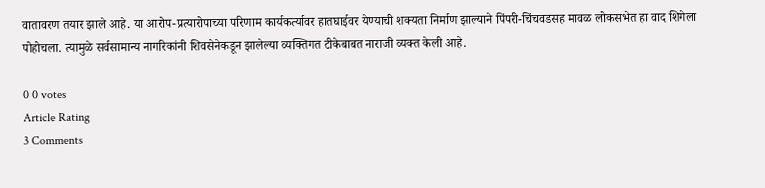वातावरण तयार झाले आहे. या आरोप-प्रत्यारोपाच्या परिणाम कार्यकर्त्यावर हातघाईवर येण्याची शक्यता निर्माण झाल्याने पिंपरी-चिंचवडसह मावळ लोकसभेत हा वाद शिगेला पोहोचला. त्यामुळे सर्वसामान्य नागरिकांनी शिवसेनेकडून झालेल्या व्यक्तिगत टीकेबाबत नाराजी व्यक्त केली आहे.

0 0 votes
Article Rating
3 Comments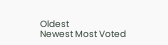Oldest
Newest Most Voted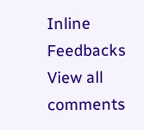Inline Feedbacks
View all comments